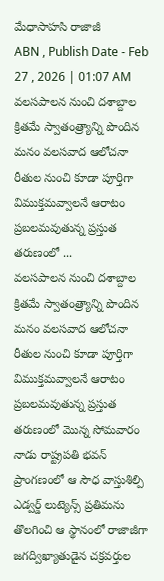మేధాసాహసి రాజాజీ
ABN , Publish Date - Feb 27 , 2026 | 01:07 AM
వలసపాలన నుంచి దశాబ్దాల క్రితమే స్వాతంత్ర్యాన్ని పొందిన మనం వలసవాద ఆలోచనా రీతుల నుంచి కూడా పూర్తిగా విముక్తమవ్వాలనే ఆరాటం ప్రబలమవుతున్న ప్రస్తుత తరుణంలో ...
వలసపాలన నుంచి దశాబ్దాల క్రితమే స్వాతంత్ర్యాన్ని పొందిన మనం వలసవాద ఆలోచనా రీతుల నుంచి కూడా పూర్తిగా విముక్తమవ్వాలనే ఆరాటం ప్రబలమవుతున్న ప్రస్తుత తరుణంలో మొన్న సోమవారం నాడు రాష్ట్రపతి భవన్ ప్రాంగణంలో ఆ సౌధ వాస్తుశిల్పి ఎడ్వర్డ్ లుట్యెన్స్ ప్రతిమను తొలగించి ఆ స్థానంలో రాజాజీగా జగద్విఖ్యాతుడైన చక్రవర్తుల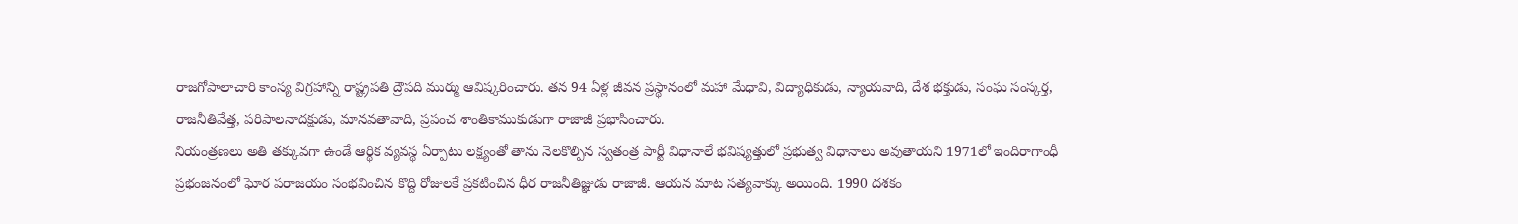రాజగోపాలాచారి కాంస్య విగ్రహాన్ని రాష్ట్రపతి ద్రౌపది ముర్ము ఆవిష్కరించారు. తన 94 ఏళ్ల జీవన ప్రస్థానంలో మహా మేధావి, విద్యాధికుడు, న్యాయవాది, దేశ భక్తుడు, సంఘ సంస్కర్త, రాజనీతివేత్త, పరిపాలనాదక్షుడు, మానవతావాది, ప్రపంచ శాంతికాముకుడుగా రాజాజీ ప్రభాసించారు.
నియంత్రణలు అతి తక్కువగా ఉండే ఆర్థిక వ్యవస్థ ఏర్పాటు లక్ష్యంతో తాను నెలకొల్పిన స్వతంత్ర పార్టీ విధానాలే భవిష్యత్తులో ప్రభుత్వ విధానాలు అవుతాయని 1971లో ఇందిరాగాంధీ ప్రభంజనంలో ఘోర పరాజయం సంభవించిన కొద్ది రోజులకే ప్రకటించిన ధీర రాజనీతిజ్ఞుడు రాజాజీ. ఆయన మాట సత్యవాక్కు అయింది. 1990 దశకం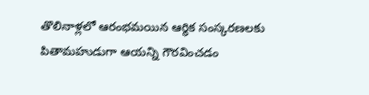తొలినాళ్లలో ఆరంభమయిన ఆర్థిక సంస్కరణలకు పితామహుడుగా ఆయన్ని గౌరవించడం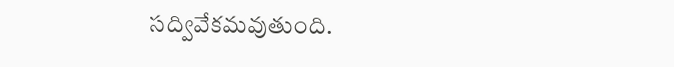సద్వివేకమవుతుంది.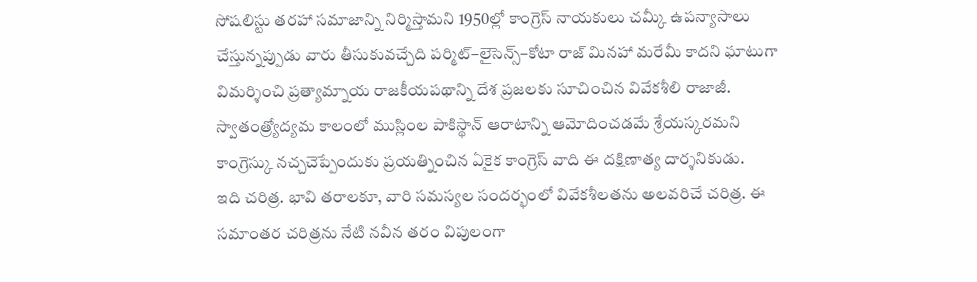సోషలిస్టు తరహా సమాజాన్ని నిర్మిస్తామని 1950ల్లో కాంగ్రెస్ నాయకులు చమ్కీ ఉపన్యాసాలు చేస్తున్నప్పుడు వారు తీసుకువచ్చేది పర్మిట్–లైసెన్స్–కోటా రాజ్ మినహా మరేమీ కాదని ఘాటుగా విమర్శించి ప్రత్యామ్నాయ రాజకీయపథాన్ని దేశ ప్రజలకు సూచించిన వివేకశీలి రాజాజీ. స్వాతంత్ర్యోద్యమ కాలంలో ముస్లింల పాకిస్థాన్ ఆరాటాన్ని ఆమోదించడమే శ్రేయస్కరమని కాంగ్రెస్కు నచ్చచెప్పేందుకు ప్రయత్నించిన ఏకైక కాంగ్రెస్ వాది ఈ దక్షిణాత్య దార్శనికుడు.
ఇది చరిత్ర. భావి తరాలకూ, వారి సమస్యల సందర్భంలో వివేకశీలతను అలవరిచే చరిత్ర. ఈ సమాంతర చరిత్రను నేటి నవీన తరం విపులంగా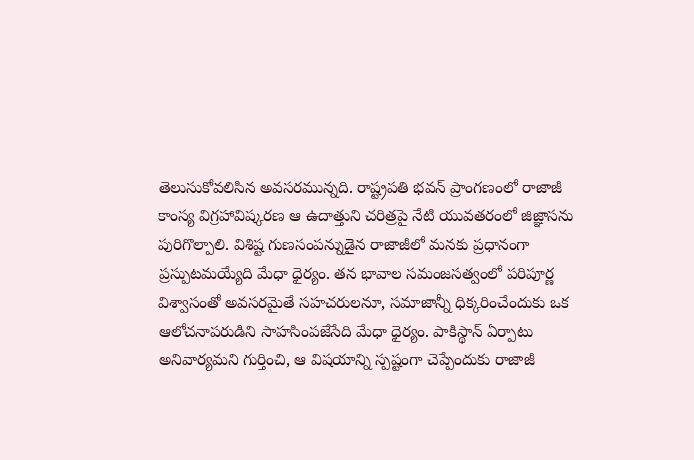తెలుసుకోవలిసిన అవసరమున్నది. రాష్ట్రపతి భవన్ ప్రాంగణంలో రాజాజీ కాంస్య విగ్రహావిష్కరణ ఆ ఉదాత్తుని చరిత్రపై నేటి యువతరంలో జిజ్ఞాసను పురిగొల్పాలి. విశిష్ట గుణసంపన్నుడైన రాజాజీలో మనకు ప్రధానంగా ప్రస్పుటమయ్యేది మేధా ధైర్యం. తన భావాల సమంజసత్వంలో పరిపూర్ణ విశ్వాసంతో అవసరమైతే సహచరులనూ, సమాజాన్నీ ధిక్కరించేందుకు ఒక ఆలోచనాపరుడిని సాహసింపజేసేది మేధా ధైర్యం. పాకిస్థాన్ ఏర్పాటు అనివార్యమని గుర్తించి, ఆ విషయాన్ని స్పష్టంగా చెప్పేందుకు రాజాజీ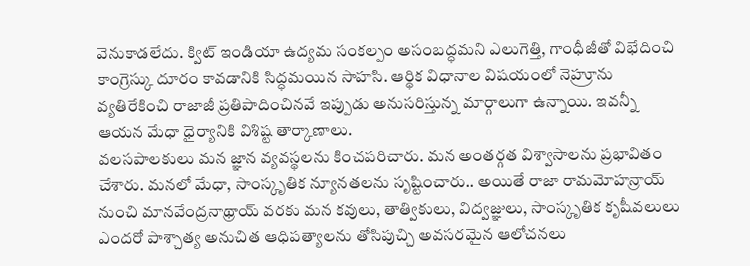వెనుకాడలేదు. క్విట్ ఇండియా ఉద్యమ సంకల్పం అసంబద్ధమని ఎలుగెత్తి, గాంధీజీతో విభేదించి కాంగ్రెస్కు దూరం కావడానికి సిద్ధమయిన సాహసి. ఆర్థిక విధానాల విషయంలో నెహ్రూను వ్యతిరేకించి రాజాజీ ప్రతిపాదించినవే ఇప్పుడు అనుసరిస్తున్న మార్గాలుగా ఉన్నాయి. ఇవన్నీ ఆయన మేధా ధైర్యానికి విశిష్ట తార్కాణాలు.
వలసపాలకులు మన జ్ఞాన వ్యవస్థలను కించపరిచారు. మన అంతర్గత విశ్వాసాలను ప్రభావితం చేశారు. మనలో మేధా, సాంస్కృతిక న్యూనతలను సృష్టించారు.. అయితే రాజా రామమోహన్రాయ్ నుంచి మానవేంద్రనాథ్రాయ్ వరకు మన కవులు, తాత్వికులు, విద్వజ్ఞులు, సాంస్కృతిక కృషీవలులు ఎందరో పాశ్చాత్య అనుచిత ఆధిపత్యాలను తోసిపుచ్చి అవసరమైన ఆలోచనలు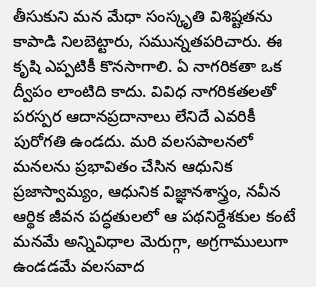తీసుకుని మన మేధా సంస్కృతి విశిష్టతను కాపాడి నిలబెట్టారు, సమున్నతపరిచారు. ఈ కృషి ఎప్పటికీ కొనసాగాలి. ఏ నాగరికతా ఒక ద్వీపం లాంటిది కాదు. వివిధ నాగరికతలతో పరస్పర ఆదానప్రదానాలు లేనిదే ఎవరికీ పురోగతి ఉండదు. మరి వలసపాలనలో మనలను ప్రభావితం చేసిన ఆధునిక ప్రజాస్వామ్యం, ఆధునిక విజ్ఞానశాస్త్రం, నవీన ఆర్థిక జీవన పద్ధతులలో ఆ పథనిర్దేశకుల కంటే మనమే అన్నివిధాల మెరుగ్గా, అగ్రగాములుగా ఉండడమే వలసవాద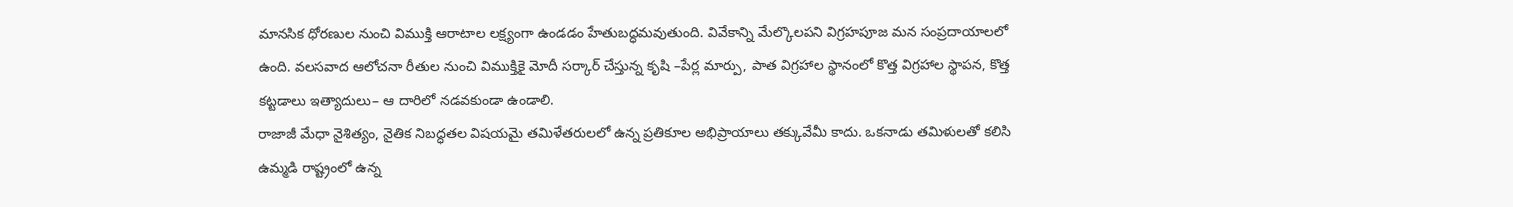మానసిక ధోరణుల నుంచి విముక్తి ఆరాటాల లక్ష్యంగా ఉండడం హేతుబద్ధమవుతుంది. వివేకాన్ని మేల్కొలపని విగ్రహపూజ మన సంప్రదాయాలలో ఉంది. వలసవాద ఆలోచనా రీతుల నుంచి విముక్తికై మోదీ సర్కార్ చేస్తున్న కృషి –పేర్ల మార్పు, పాత విగ్రహాల స్థానంలో కొత్త విగ్రహాల స్థాపన, కొత్త కట్టడాలు ఇత్యాదులు– ఆ దారిలో నడవకుండా ఉండాలి.
రాజాజీ మేధా నైశిత్యం, నైతిక నిబద్ధతల విషయమై తమిళేతరులలో ఉన్న ప్రతికూల అభిప్రాయాలు తక్కువేమీ కాదు. ఒకనాడు తమిళులతో కలిసి ఉమ్మడి రాష్ట్రంలో ఉన్న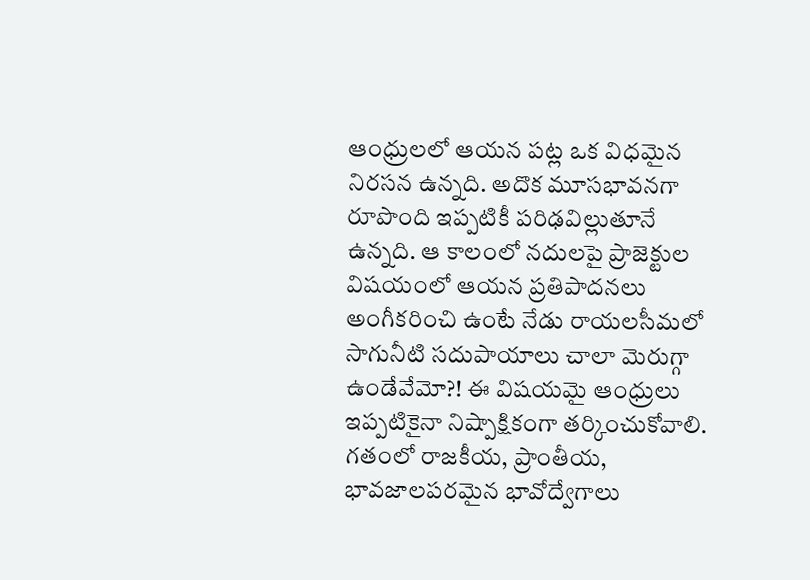ఆంధ్రులలో ఆయన పట్ల ఒక విధమైన నిరసన ఉన్నది. అదొక మూసభావనగా రూపొంది ఇప్పటికీ పరిఢవిల్లుతూనే ఉన్నది. ఆ కాలంలో నదులపై ప్రాజెక్టుల విషయంలో ఆయన ప్రతిపాదనలు అంగీకరించి ఉంటే నేడు రాయలసీమలో సాగునీటి సదుపాయాలు చాలా మెరుగ్గా ఉండేవేమో?! ఈ విషయమై ఆంధ్రులు ఇప్పటికైనా నిష్పాక్షికంగా తర్కించుకోవాలి. గతంలో రాజకీయ, ప్రాంతీయ, భావజాలపరమైన భావోద్వేగాలు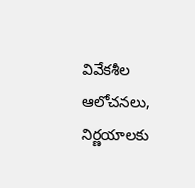వివేకశీల ఆలోచనలు, నిర్ణయాలకు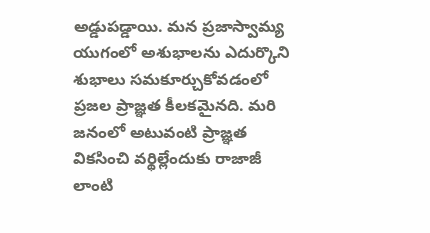అడ్డుపడ్డాయి. మన ప్రజాస్వామ్య యుగంలో అశుభాలను ఎదుర్కొని శుభాలు సమకూర్చుకోవడంలో ప్రజల ప్రాజ్ఞత కీలకమైనది. మరి జనంలో అటువంటి ప్రాజ్ఞత వికసించి వర్థిల్లేందుకు రాజాజీ లాంటి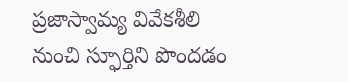ప్రజాస్వామ్య వివేకశీలి నుంచి స్ఫూర్తిని పొందడం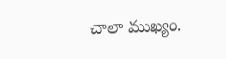చాలా ముఖ్యం.